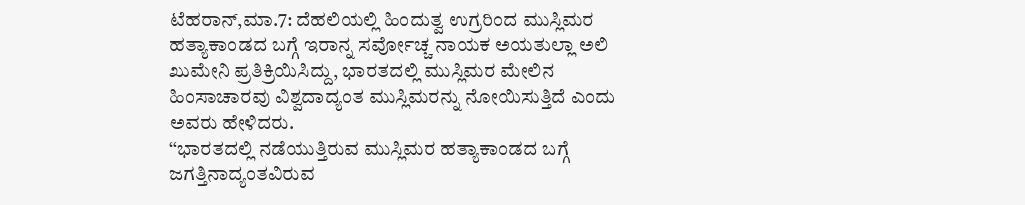ಟೆಹರಾನ್,ಮಾ.7: ದೆಹಲಿಯಲ್ಲಿ ಹಿಂದುತ್ವ ಉಗ್ರರಿಂದ ಮುಸ್ಲಿಮರ ಹತ್ಯಾಕಾಂಡದ ಬಗ್ಗೆ ಇರಾನ್ನ ಸರ್ವೋಚ್ಚ ನಾಯಕ ಅಯತುಲ್ಲಾ ಅಲಿ ಖುಮೇನಿ ಪ್ರತಿಕ್ರಿಯಿಸಿದ್ದು, ಭಾರತದಲ್ಲಿ ಮುಸ್ಲಿಮರ ಮೇಲಿನ ಹಿಂಸಾಚಾರವು ವಿಶ್ವದಾದ್ಯಂತ ಮುಸ್ಲಿಮರನ್ನು ನೋಯಿಸುತ್ತಿದೆ ಎಂದು ಅವರು ಹೇಳಿದರು.
‘‘ಭಾರತದಲ್ಲಿ ನಡೆಯುತ್ತಿರುವ ಮುಸ್ಲಿಮರ ಹತ್ಯಾಕಾಂಡದ ಬಗ್ಗೆ ಜಗತ್ತಿನಾದ್ಯಂತವಿರುವ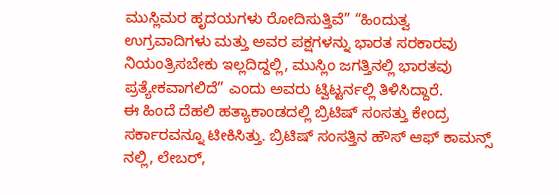ಮುಸ್ಲಿಮರ ಹೃದಯಗಳು ರೋದಿಸುತ್ತಿವೆ” “ಹಿಂದುತ್ವ ಉಗ್ರವಾದಿಗಳು ಮತ್ತು ಅವರ ಪಕ್ಷಗಳನ್ನು ಭಾರತ ಸರಕಾರವು ನಿಯಂತ್ರಿಸಬೇಕು ಇಲ್ಲದಿದ್ದಲ್ಲಿ, ಮುಸ್ಲಿಂ ಜಗತ್ತಿನಲ್ಲಿ ಭಾರತವು ಪ್ರತ್ಯೇಕವಾಗಲಿದೆ” ಎಂದು ಅವರು ಟ್ವಿಟ್ಟರ್ನಲ್ಲಿ ತಿಳಿಸಿದ್ದಾರೆ.
ಈ ಹಿಂದೆ ದೆಹಲಿ ಹತ್ಯಾಕಾಂಡದಲ್ಲಿ ಬ್ರಿಟಿಷ್ ಸಂಸತ್ತು ಕೇಂದ್ರ ಸರ್ಕಾರವನ್ನೂ ಟೀಕಿಸಿತ್ತು. ಬ್ರಿಟಿಷ್ ಸಂಸತ್ತಿನ ಹೌಸ್ ಆಫ್ ಕಾಮನ್ಸ್ ನಲ್ಲಿ, ಲೇಬರ್,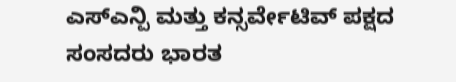ಎಸ್ಎನ್ಪಿ ಮತ್ತು ಕನ್ಸರ್ವೇಟಿವ್ ಪಕ್ಷದ ಸಂಸದರು ಭಾರತ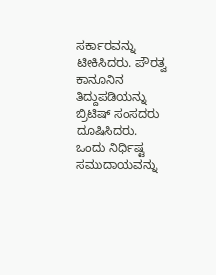ಸರ್ಕಾರವನ್ನು ಟೀಕಿಸಿದರು. ಪೌರತ್ವ ಕಾನೂನಿನ ತಿದ್ದುಪಡಿಯನ್ನು ಬ್ರಿಟಿಷ್ ಸಂಸದರು ದೂಷಿಸಿದರು.
ಒಂದು ನಿರ್ಧಿಷ್ಟ ಸಮುದಾಯವನ್ನು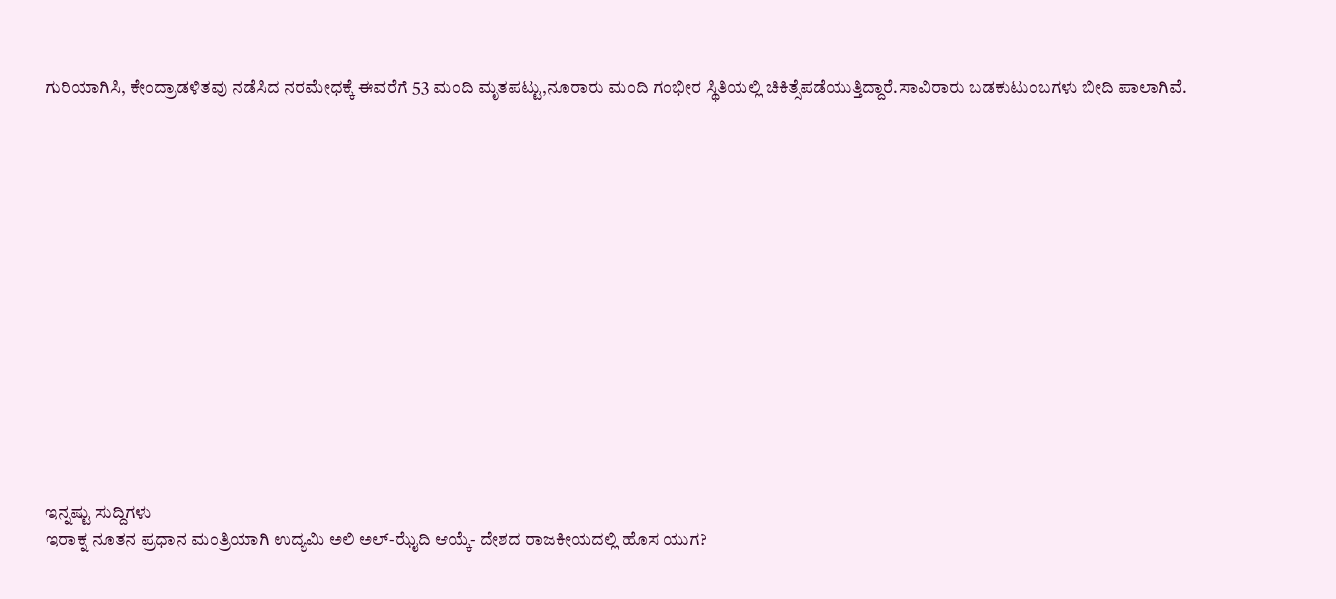ಗುರಿಯಾಗಿಸಿ, ಕೇಂದ್ರಾಡಳಿತವು ನಡೆಸಿದ ನರಮೇಧಕ್ಕೆ ಈವರೆಗೆ 53 ಮಂದಿ ಮೃತಪಟ್ಟು,ನೂರಾರು ಮಂದಿ ಗಂಭೀರ ಸ್ಥಿತಿಯಲ್ಲಿ ಚಿಕಿತ್ಸೆಪಡೆಯುತ್ತಿದ್ದಾರೆ.ಸಾವಿರಾರು ಬಡಕುಟುಂಬಗಳು ಬೀದಿ ಪಾಲಾಗಿವೆ.















ಇನ್ನಷ್ಟು ಸುದ್ದಿಗಳು
ಇರಾಕ್ನ ನೂತನ ಪ್ರಧಾನ ಮಂತ್ರಿಯಾಗಿ ಉದ್ಯಮಿ ಅಲಿ ಅಲ್-ಝೈದಿ ಆಯ್ಕೆ- ದೇಶದ ರಾಜಕೀಯದಲ್ಲಿ ಹೊಸ ಯುಗ?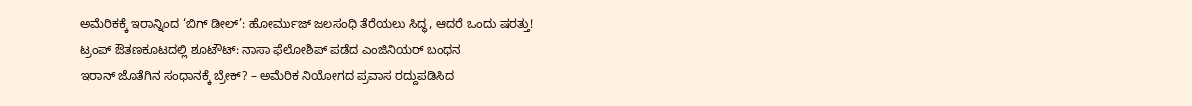ಅಮೆರಿಕಕ್ಕೆ ಇರಾನ್ನಿಂದ ‘ಬಿಗ್ ಡೀಲ್’: ಹೋರ್ಮುಜ್ ಜಲಸಂಧಿ ತೆರೆಯಲು ಸಿದ್ಧ, ಆದರೆ ಒಂದು ಷರತ್ತು!
ಟ್ರಂಪ್ ಔತಣಕೂಟದಲ್ಲಿ ಶೂಟೌಟ್: ನಾಸಾ ಫೆಲೋಶಿಪ್ ಪಡೆದ ಎಂಜಿನಿಯರ್ ಬಂಧನ
ಇರಾನ್ ಜೊತೆಗಿನ ಸಂಧಾನಕ್ಕೆ ಬ್ರೇಕ್? – ಅಮೆರಿಕ ನಿಯೋಗದ ಪ್ರವಾಸ ರದ್ದುಪಡಿಸಿದ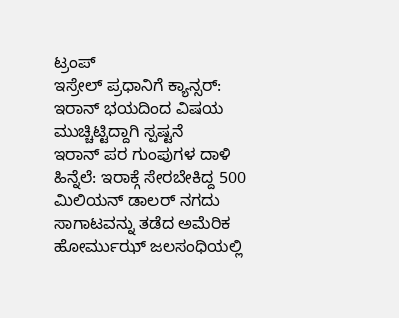ಟ್ರಂಪ್
ಇಸ್ರೇಲ್ ಪ್ರಧಾನಿಗೆ ಕ್ಯಾನ್ಸರ್: ಇರಾನ್ ಭಯದಿಂದ ವಿಷಯ ಮುಚ್ಚಿಟ್ಟಿದ್ದಾಗಿ ಸ್ಪಷ್ಟನೆ
ಇರಾನ್ ಪರ ಗುಂಪುಗಳ ದಾಳಿ ಹಿನ್ನೆಲೆ: ಇರಾಕ್ಗೆ ಸೇರಬೇಕಿದ್ದ 500 ಮಿಲಿಯನ್ ಡಾಲರ್ ನಗದು ಸಾಗಾಟವನ್ನು ತಡೆದ ಅಮೆರಿಕ
ಹೋರ್ಮುಝ್ ಜಲಸಂಧಿಯಲ್ಲಿ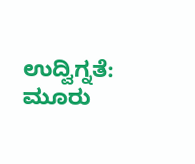ಉದ್ವಿಗ್ನತೆ: ಮೂರು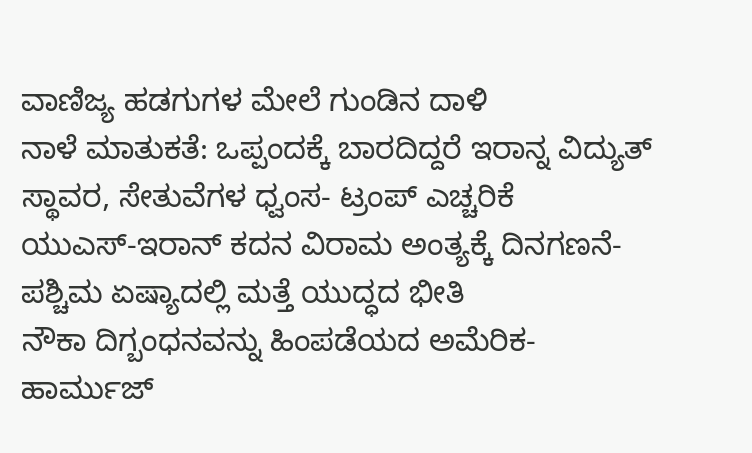ವಾಣಿಜ್ಯ ಹಡಗುಗಳ ಮೇಲೆ ಗುಂಡಿನ ದಾಳಿ
ನಾಳೆ ಮಾತುಕತೆ: ಒಪ್ಪಂದಕ್ಕೆ ಬಾರದಿದ್ದರೆ ಇರಾನ್ನ ವಿದ್ಯುತ್ ಸ್ಥಾವರ, ಸೇತುವೆಗಳ ಧ್ವಂಸ- ಟ್ರಂಪ್ ಎಚ್ಚರಿಕೆ
ಯುಎಸ್-ಇರಾನ್ ಕದನ ವಿರಾಮ ಅಂತ್ಯಕ್ಕೆ ದಿನಗಣನೆ- ಪಶ್ಚಿಮ ಏಷ್ಯಾದಲ್ಲಿ ಮತ್ತೆ ಯುದ್ಧದ ಭೀತಿ
ನೌಕಾ ದಿಗ್ಬಂಧನವನ್ನು ಹಿಂಪಡೆಯದ ಅಮೆರಿಕ- ಹಾರ್ಮುಜ್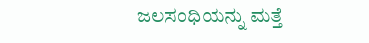ಜಲಸಂಧಿಯನ್ನು ಮತ್ತೆ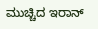ಮುಚ್ಚಿದ ಇರಾನ್